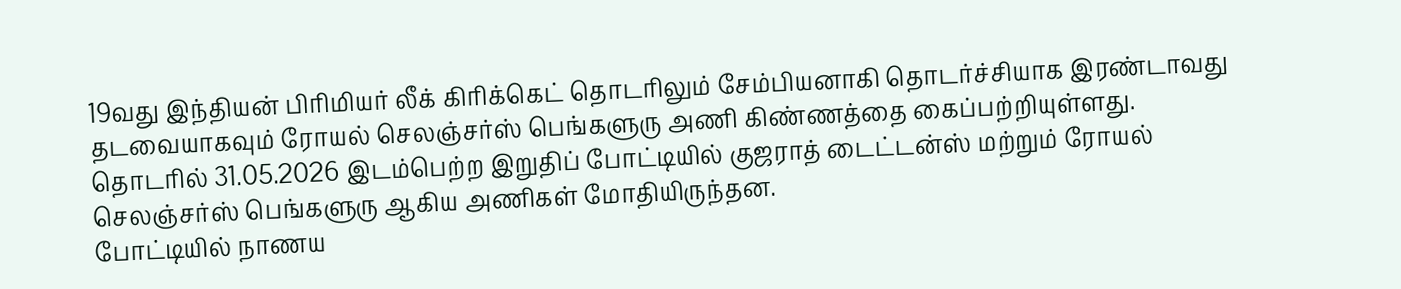19வது இந்தியன் பிரிமியர் லீக் கிரிக்கெட் தொடரிலும் சேம்பியனாகி தொடர்ச்சியாக இரண்டாவது தடவையாகவும் ரோயல் செலஞ்சர்ஸ் பெங்களுரு அணி கிண்ணத்தை கைப்பற்றியுள்ளது.
தொடரில் 31.05.2026 இடம்பெற்ற இறுதிப் போட்டியில் குஜராத் டைட்டன்ஸ் மற்றும் ரோயல் செலஞ்சர்ஸ் பெங்களுரு ஆகிய அணிகள் மோதியிருந்தன.
போட்டியில் நாணய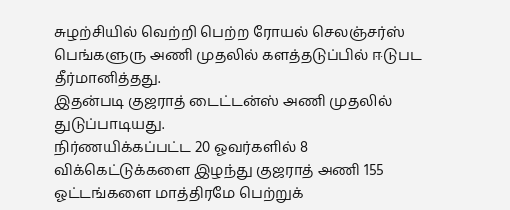சுழற்சியில் வெற்றி பெற்ற ரோயல் செலஞ்சர்ஸ் பெங்களுரு அணி முதலில் களத்தடுப்பில் ஈடுபட தீர்மானித்தது.
இதன்படி குஜராத் டைட்டன்ஸ் அணி முதலில் துடுப்பாடியது.
நிர்ணயிக்கப்பட்ட 20 ஓவர்களில் 8 விக்கெட்டுக்களை இழந்து குஜராத் அணி 155 ஓட்டங்களை மாத்திரமே பெற்றுக்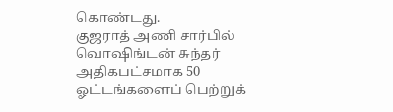கொண்டது.
குஜராத் அணி சார்பில் வொஷிங்டன் சுந்தர் அதிகபட்சமாக 50 ஓட்டங்களைப் பெற்றுக்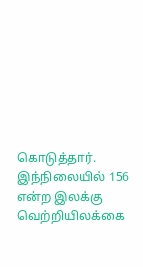கொடுத்தார்.
இந்நிலையில் 156 என்ற இலக்கு வெற்றியிலக்கை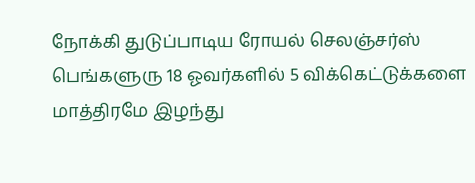நோக்கி துடுப்பாடிய ரோயல் செலஞ்சர்ஸ் பெங்களுரு 18 ஓவர்களில் 5 விக்கெட்டுக்களை மாத்திரமே இழந்து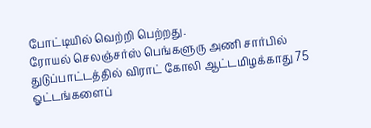போட்டியில் வெற்றி பெற்றது.
ரோயல் செலஞ்சர்ஸ் பெங்களுரு அணி சார்பில் துடுப்பாட்டத்தில் விராட் கோலி ஆட்டமிழக்காது 75 ஓட்டங்களைப்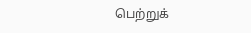பெற்றுக்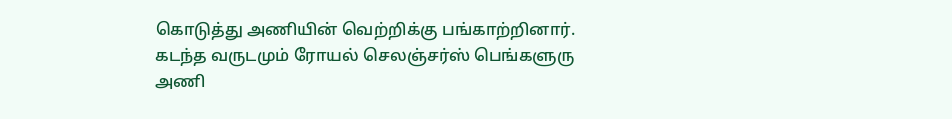கொடுத்து அணியின் வெற்றிக்கு பங்காற்றினார்.
கடந்த வருடமும் ரோயல் செலஞ்சர்ஸ் பெங்களுரு அணி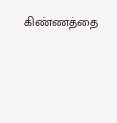கிண்ணத்தை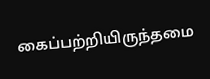கைப்பற்றியிருந்தமை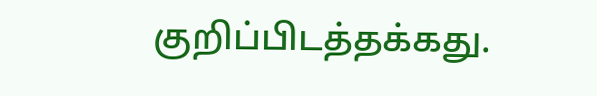குறிப்பிடத்தக்கது.